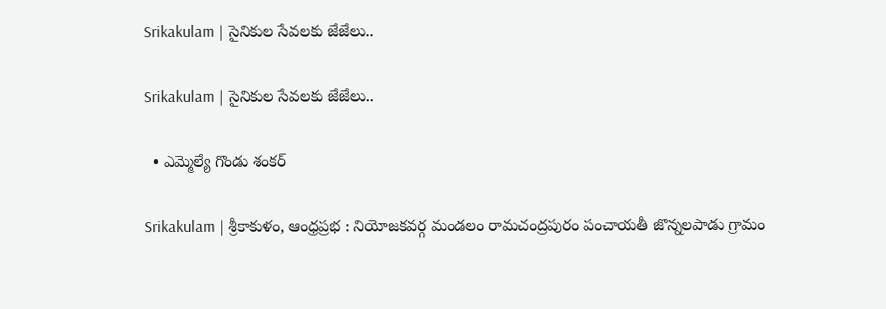Srikakulam | సైనికుల సేవలకు జేజేలు..

Srikakulam | సైనికుల సేవలకు జేజేలు..

  • ఎమ్మెల్యే గొండు శంకర్

Srikakulam | శ్రీకాకుళం, ఆంధ్రప్రభ : నియోజకవర్గ మండలం రామచంద్రపురం పంచాయతీ జొన్నలపాడు గ్రామం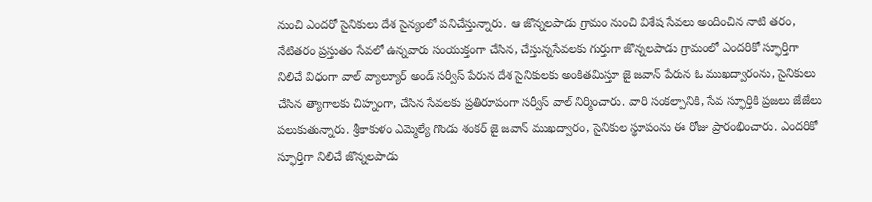నుంచి ఎందరో సైనికులు దేశ సైన్యంలో పనిచేస్తున్నారు. ఆ జొన్నలపాడు గ్రామం నుంచి విశేష సేవలు అందించిన నాటి తరం, నేటితరం ప్రస్తుతం సేవలో ఉన్నవారు సంయుక్తంగా చేసిన, చేస్తున్నసేవలకు గుర్తుగా జొన్నలపాడు గ్రామంలో ఎందరికో స్ఫూర్తిగా నిలిచే విధంగా వాల్ వ్యాల్యూర్ అండ్ సర్వీస్ పేరున దేశ సైనికులకు అంకితమిస్తూ జై జవాన్ పేరున ఓ ముఖద్వారంను, సైనికులు చేసిన త్యాగాలకు చిహ్నంగా, చేసిన సేవలకు ప్రతిరూపంగా సర్వీస్ వాల్ నిర్మించారు. వారి సంకల్పానికి, సేవ స్ఫూర్తికి ప్రజలు జేజేలు పలుకుతున్నారు. శ్రీకాకుళం ఎమ్మెల్యే గొండు శంకర్ జై జవాన్ ముఖద్వారం, సైనికుల స్థూపంను ఈ రోజు ప్రారంభించారు. ఎందరికో స్ఫూర్తిగా నిలిచే జొన్నలపాడు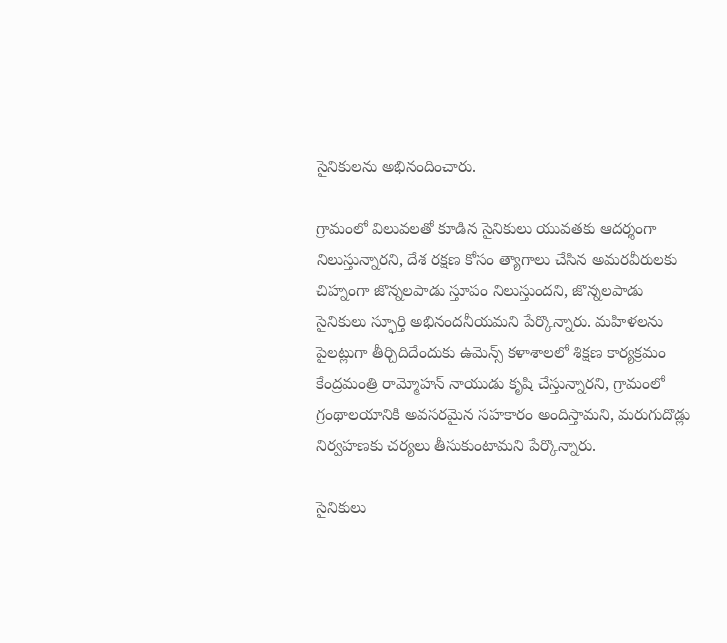సైనికులను అభినందించారు.

గ్రామంలో విలువలతో కూడిన సైనికులు యువతకు ఆదర్శంగా నిలుస్తున్నారని, దేశ రక్షణ కోసం త్యాగాలు చేసిన అమరవీరులకు చిహ్నంగా జొన్నలపాడు స్తూపం నిలుస్తుందని, జొన్నలపాడు సైనికులు స్ఫూర్తి అభినందనీయమని పేర్కొన్నారు. మహిళలను పైలట్లుగా తీర్చిదిదేందుకు ఉమెన్స్ కళాశాలలో శిక్షణ కార్యక్రమం కేంద్రమంత్రి రామ్మోహన్ నాయుడు కృషి చేస్తున్నారని, గ్రామంలో గ్రంథాలయానికి అవసరమైన సహకారం అందిస్తామని, మరుగుదొడ్లు నిర్వహణకు చర్యలు తీసుకుంటామని పేర్కొన్నారు.

సైనికులు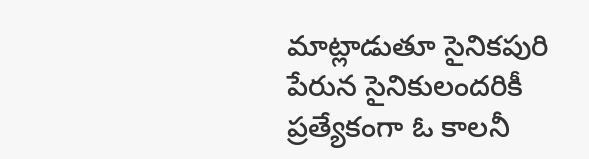మాట్లాడుతూ సైనికపురి పేరున సైనికులందరికీ ప్రత్యేకంగా ఓ కాలనీ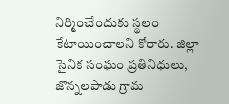నిర్మించేందుకు స్థలం కేటాయించాలని కోరారు. జిల్లా సైనిక సంఘం ప్రతినిధులు, జొన్నలపాడు గ్రామ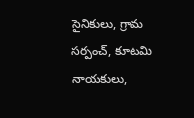సైనికులు, గ్రామ సర్పంచ్, కూటమి నాయకులు,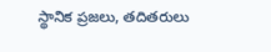స్థానిక ప్రజలు, తదితరులు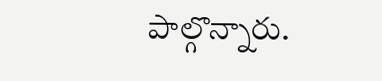పాల్గొన్నారు.